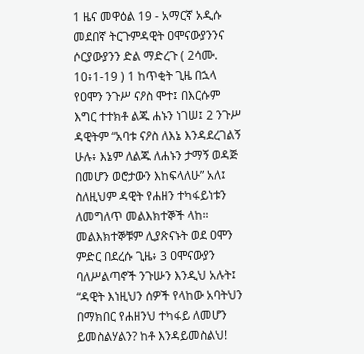1 ዜና መዋዕል 19 - አማርኛ አዲሱ መደበኛ ትርጉምዳዊት ዐሞናውያንንና ሶርያውያንን ድል ማድረጉ ( 2ሳሙ. 10፥1-19 ) 1 ከጥቂት ጊዜ በኋላ የዐሞን ንጉሥ ናዖስ ሞተ፤ በእርሱም እግር ተተክቶ ልጁ ሐኑን ነገሠ፤ 2 ንጉሥ ዳዊትም “አባቱ ናዖስ ለእኔ እንዳደረገልኝ ሁሉ፥ እኔም ለልጁ ለሐኑን ታማኝ ወዳጅ በመሆን ወሮታውን እከፍላለሁ” አለ፤ ስለዚህም ዳዊት የሐዘን ተካፋይነቱን ለመግለጥ መልእክተኞች ላከ። መልእክተኞቹም ሊያጽናኑት ወደ ዐሞን ምድር በደረሱ ጊዜ፥ 3 ዐሞናውያን ባለሥልጣኖች ንጉሡን እንዲህ አሉት፤ “ዳዊት እነዚህን ሰዎች የላከው አባትህን በማክበር የሐዘንህ ተካፋይ ለመሆን ይመስልሃልን? ከቶ እንዳይመስልህ!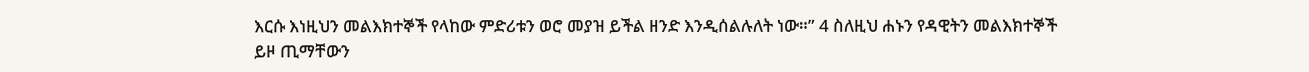እርሱ እነዚህን መልእክተኞች የላከው ምድሪቱን ወሮ መያዝ ይችል ዘንድ እንዲሰልሉለት ነው።” 4 ስለዚህ ሐኑን የዳዊትን መልእክተኞች ይዞ ጢማቸውን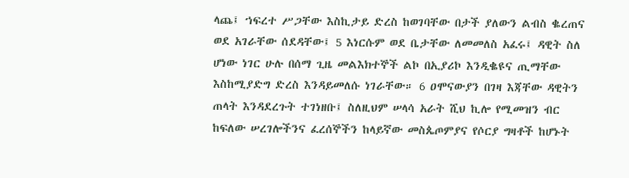ላጨ፤ ኀፍረተ ሥጋቸው እስኪታይ ድረስ ከወገባቸው በታች ያለውን ልብስ ቈረጠና ወደ አገራቸው ሰደዳቸው፤ 5 እነርሱም ወደ ቤታቸው ለመመለስ አፈሩ፤ ዳዊት ስለ ሆነው ነገር ሁሉ በሰማ ጊዜ መልእክተኞች ልኮ በኢያሪኮ እንዲቈዩና ጢማቸው እስከሚያድግ ድረስ እንዳይመለሱ ነገራቸው። 6 ዐሞናውያን በገዛ እጃቸው ዳዊትን ጠላት እንዳደረጉት ተገነዘቡ፤ ስለዚህም ሠላሳ አራት ሺህ ኪሎ የሚመዝን ብር ከፍለው ሠረገሎችንና ፈረሰኞችን ከላይኛው መስጴጦምያና የሶርያ ግዛቶች ከሆኑት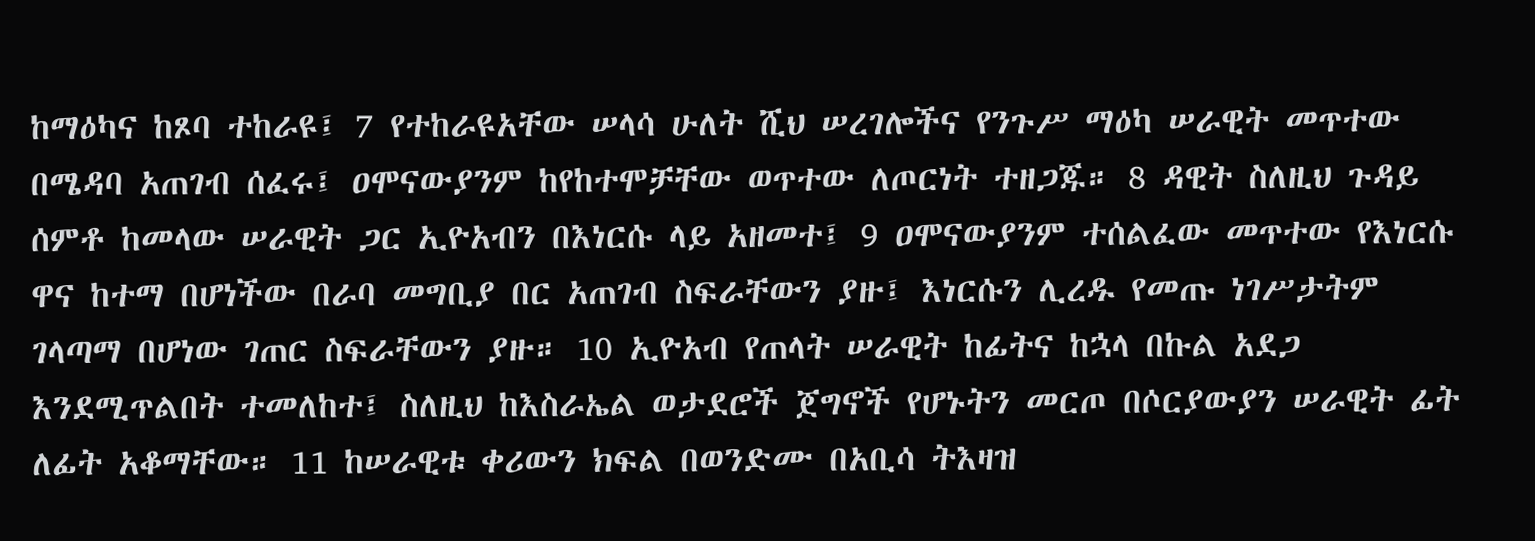ከማዕካና ከጾባ ተከራዩ፤ 7 የተከራዩአቸው ሠላሳ ሁለት ሺህ ሠረገሎችና የንጉሥ ማዕካ ሠራዊት መጥተው በሜዳባ አጠገብ ሰፈሩ፤ ዐሞናውያንም ከየከተሞቻቸው ወጥተው ለጦርነት ተዘጋጁ። 8 ዳዊት ስለዚህ ጉዳይ ሰምቶ ከመላው ሠራዊት ጋር ኢዮአብን በእነርሱ ላይ አዘመተ፤ 9 ዐሞናውያንም ተሰልፈው መጥተው የእነርሱ ዋና ከተማ በሆነችው በራባ መግቢያ በር አጠገብ ስፍራቸውን ያዙ፤ እነርሱን ሊረዱ የመጡ ነገሥታትም ገላጣማ በሆነው ገጠር ስፍራቸውን ያዙ። 10 ኢዮአብ የጠላት ሠራዊት ከፊትና ከኋላ በኩል አደጋ እንደሚጥልበት ተመለከተ፤ ስለዚህ ከእስራኤል ወታደሮች ጀግኖች የሆኑትን መርጦ በሶርያውያን ሠራዊት ፊት ለፊት አቆማቸው። 11 ከሠራዊቱ ቀሪውን ክፍል በወንድሙ በአቢሳ ትእዛዝ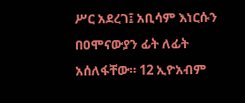ሥር አደረገ፤ አቢሳም እነርሱን በዐሞናውያን ፊት ለፊት አሰለፋቸው። 12 ኢዮአብም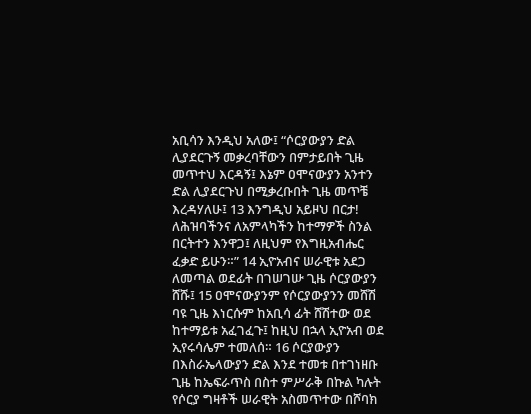አቢሳን እንዲህ አለው፤ “ሶርያውያን ድል ሊያደርጉኝ መቃረባቸውን በምታይበት ጊዜ መጥተህ እርዳኝ፤ እኔም ዐሞናውያን አንተን ድል ሊያደርጉህ በሚቃረቡበት ጊዜ መጥቼ እረዳሃለሁ፤ 13 እንግዲህ አይዞህ በርታ! ለሕዝባችንና ለአምላካችን ከተማዎች ስንል በርትተን እንዋጋ፤ ለዚህም የእግዚአብሔር ፈቃድ ይሁን።” 14 ኢዮአብና ሠራዊቱ አደጋ ለመጣል ወደፊት በገሠገሡ ጊዜ ሶርያውያን ሸሹ፤ 15 ዐሞናውያንም የሶርያውያንን መሸሽ ባዩ ጊዜ እነርሱም ከአቢሳ ፊት ሸሽተው ወደ ከተማይቱ አፈገፈጉ፤ ከዚህ በኋላ ኢዮአብ ወደ ኢየሩሳሌም ተመለሰ። 16 ሶርያውያን በእስራኤላውያን ድል እንደ ተመቱ በተገነዘቡ ጊዜ ከኤፍራጥስ በስተ ምሥራቅ በኩል ካሉት የሶርያ ግዛቶች ሠራዊት አስመጥተው በሾባክ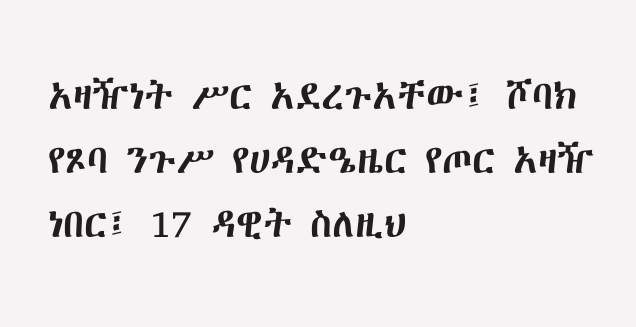አዛዥነት ሥር አደረጉአቸው፤ ሾባክ የጾባ ንጉሥ የሀዳድዔዜር የጦር አዛዥ ነበር፤ 17 ዳዊት ስለዚህ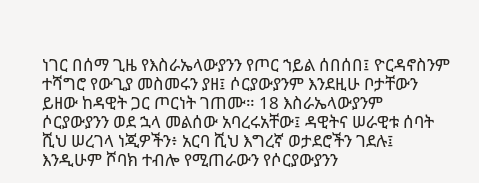ነገር በሰማ ጊዜ የእስራኤላውያንን የጦር ኀይል ሰበሰበ፤ ዮርዳኖስንም ተሻግሮ የውጊያ መስመሩን ያዘ፤ ሶርያውያንም እንደዚሁ ቦታቸውን ይዘው ከዳዊት ጋር ጦርነት ገጠሙ። 18 እስራኤላውያንም ሶርያውያንን ወደ ኋላ መልሰው አባረሩአቸው፤ ዳዊትና ሠራዊቱ ሰባት ሺህ ሠረገላ ነጂዎችን፥ አርባ ሺህ እግረኛ ወታደሮችን ገደሉ፤ እንዲሁም ሾባክ ተብሎ የሚጠራውን የሶርያውያንን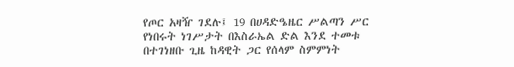የጦር አዛዥ ገደሉ፤ 19 በሀዳድዔዜር ሥልጣን ሥር የነበሩት ነገሥታት በእስራኤል ድል እንደ ተመቱ በተገነዘቡ ጊዜ ከዳዊት ጋር የሰላም ስምምነት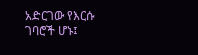አድርገው የእርሱ ገባሮች ሆኑ፤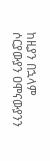ከዚያን በኋላም ሶርያውያን ዐሞናውያንን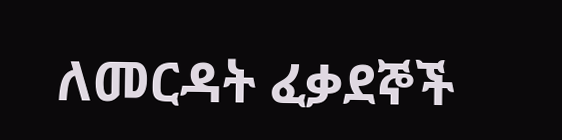ለመርዳት ፈቃደኞች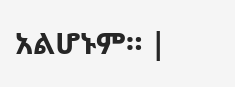አልሆኑም። |